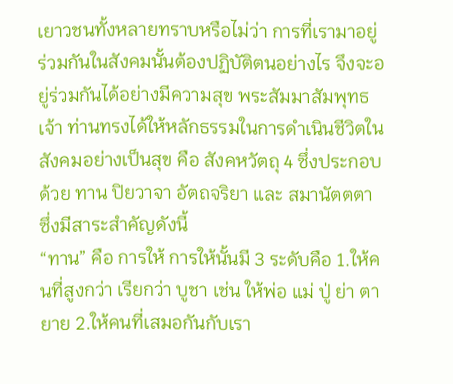เยาวชนทั้งหลายทราบหรือไม่ว่า การที่เรามาอยู่ร่วมกันในสังคมนั้นต้องปฏิบัติตนอย่างไร จึงจะอยู่ร่วมกันได้อย่างมีความสุข พระสัมมาสัมพุทธเจ้า ท่านทรงได้ให้หลักธรรมในการดำเนินชีวิตในสังคมอย่างเป็นสุข คือ สังคหวัตถุ 4 ซึ่งประกอบด้วย ทาน ปิยวาจา อัตถจริยา และ สมานัตตตา ซึ่งมีสาระสำคัญดังนี้
“ทาน” คือ การให้ การให้นั้นมี 3 ระดับคือ 1.ให้คนที่สูงกว่า เรียกว่า บูชา เช่น ให้พ่อ แม่ ปู่ ย่า ตา ยาย 2.ให้คนที่เสมอกันกับเรา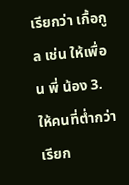เรียกว่า เกื้อกูล เช่น ให้เพื่อน พี่ น้อง 3.ให้คนที่ต่ำกว่า เรียก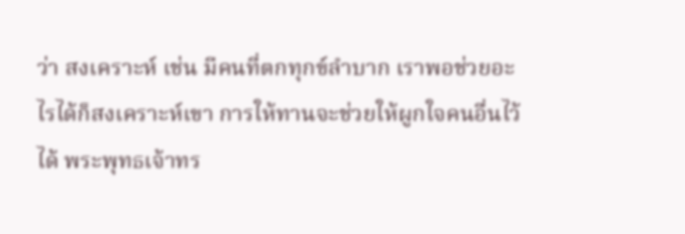ว่า สงเคราะห์ เช่น มีคนที่ตกทุกข์ลำบาก เราพอช่วยอะไรได้ก็สงเคราะห์เขา การให้ทานจะช่วยให้ผูกใจคนอื่นไว้ได้ พระพุทธเจ้าทร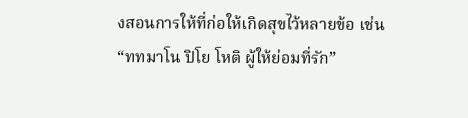งสอนการให้ที่ก่อให้เกิดสุขไว้หลายข้อ เช่น “ททมาโน ปิโย โหติ ผู้ให้ย่อมที่รัก”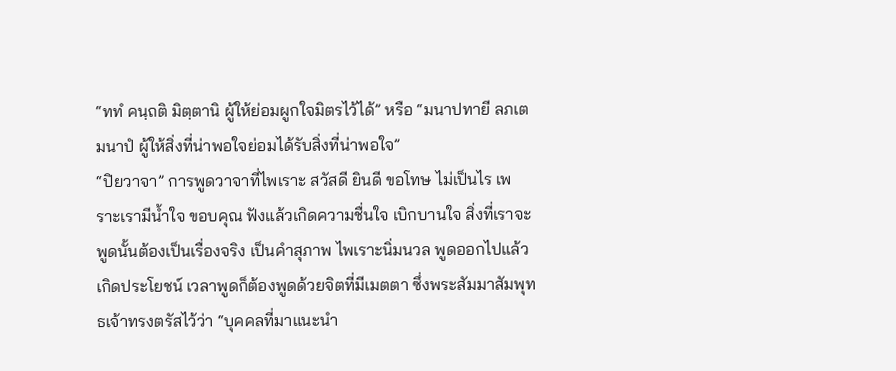“ททํ คนฺถติ มิตฺตานิ ผู้ให้ย่อมผูกใจมิตรไว้ได้” หรือ “มนาปทายี ลภเต มนาปํ ผู้ให้สิ่งที่น่าพอใจย่อมได้รับสิ่งที่น่าพอใจ”
“ปิยวาจา” การพูดวาจาที่ไพเราะ สวัสดี ยินดี ขอโทษ ไม่เป็นไร เพราะเรามีน้ำใจ ขอบคุณ ฟังแล้วเกิดความชื่นใจ เบิกบานใจ สิ่งที่เราจะพูดนั้นต้องเป็นเรื่องจริง เป็นคำสุภาพ ไพเราะนิ่มนวล พูดออกไปแล้วเกิดประโยชน์ เวลาพูดก็ต้องพูดด้วยจิตที่มีเมตตา ซึ่งพระสัมมาสัมพุทธเจ้าทรงตรัสไว้ว่า “บุคคลที่มาแนะนำ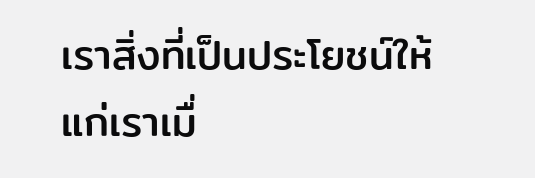เราสิ่งที่เป็นประโยชน์ให้แก่เราเมื่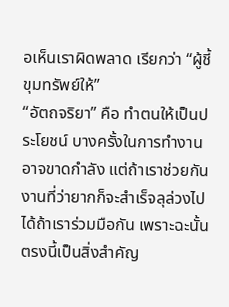อเห็นเราผิดพลาด เรียกว่า “ผู้ชี้ขุมทรัพย์ให้”
“อัตถจริยา” คือ ทำตนให้เป็นประโยชน์ บางครั้งในการทำงานอาจขาดกำลัง แต่ถ้าเราช่วยกัน งานที่ว่ายากก็จะสำเร็จลุล่วงไปได้ถ้าเราร่วมมือกัน เพราะฉะนั้นตรงนี้เป็นสิ่งสำคัญ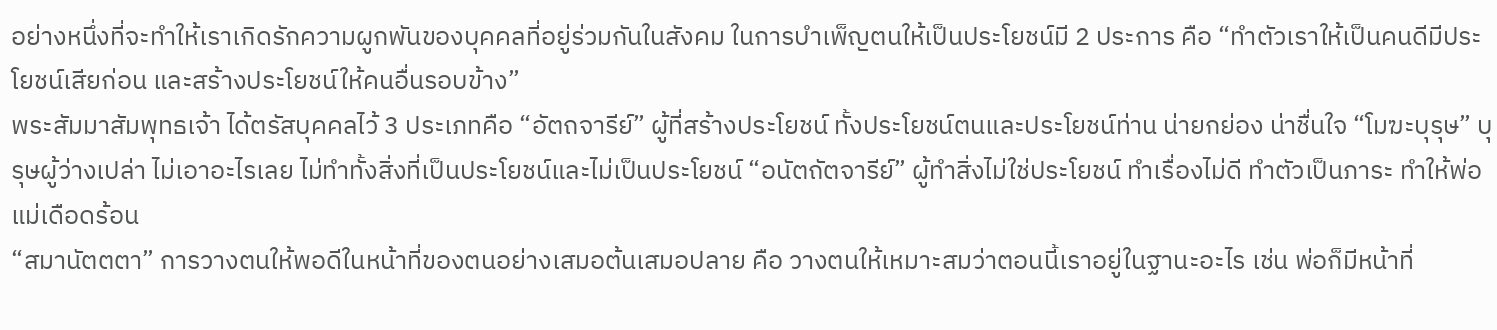อย่างหนึ่งที่จะทำให้เราเกิดรักความผูกพันของบุคคลที่อยู่ร่วมกันในสังคม ในการบำเพ็ญตนให้เป็นประโยชน์มี 2 ประการ คือ “ทำตัวเราให้เป็นคนดีมีประโยชน์เสียก่อน และสร้างประโยชน์ให้คนอื่นรอบข้าง”
พระสัมมาสัมพุทธเจ้า ได้ตรัสบุคคลไว้ 3 ประเภทคือ “อัตถจารีย์” ผู้ที่สร้างประโยชน์ ทั้งประโยชน์ตนและประโยชน์ท่าน น่ายกย่อง น่าชื่นใจ “โมฆะบุรุษ” บุรุษผู้ว่างเปล่า ไม่เอาอะไรเลย ไม่ทำทั้งสิ่งที่เป็นประโยชน์และไม่เป็นประโยชน์ “อนัตถัตจารีย์” ผู้ทำสิ่งไม่ใช่ประโยชน์ ทำเรื่องไม่ดี ทำตัวเป็นภาระ ทำให้พ่อแม่เดือดร้อน
“สมานัตตตา” การวางตนให้พอดีในหน้าที่ของตนอย่างเสมอต้นเสมอปลาย คือ วางตนให้เหมาะสมว่าตอนนี้เราอยู่ในฐานะอะไร เช่น พ่อก็มีหน้าที่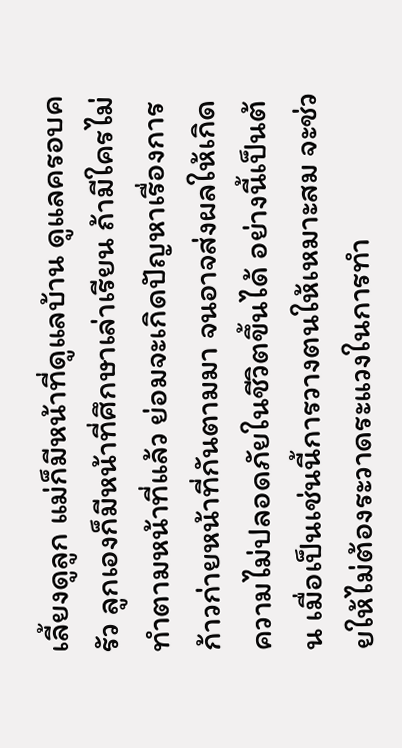เลี้ยงดูลูก แม่ก็มีหน้าที่ดูแลบ้าน ดูแลครอบครัว ลูกเองก็มีหน้าที่ศึกษาเล่าเรียน ถ้ามีใครไม่ทำตามหน้าที่แล้ว ย่อมจะเกิดปัญหาเรื่องการก้าวก่ายหน้าที่กันตามมา จนอาจส่งผลให้เกิดความไม่ปลอดภัยในชีวิตขึ้นได้ อย่างนี้เป็นต้น เมื่อเป็นเช่นนี้การวางตนให้เหมาะสม จะช่วยให้ไม่ต้องระวาดระแวงในการทำ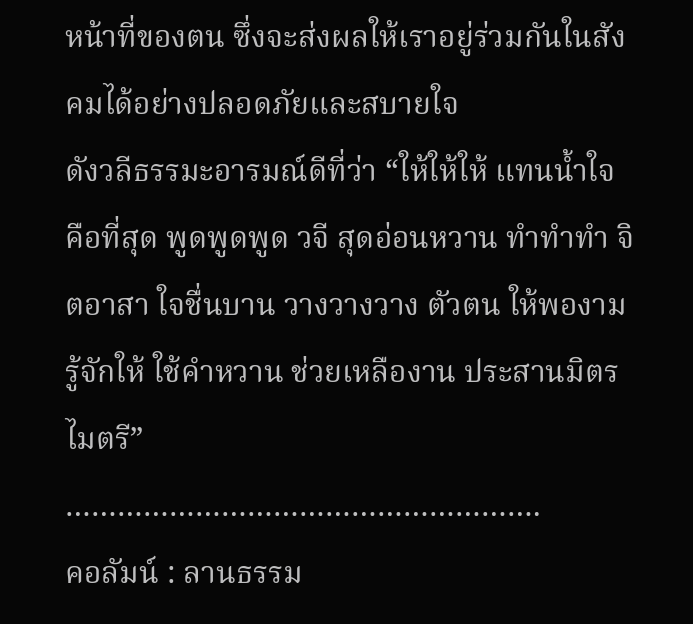หน้าที่ของตน ซึ่งจะส่งผลให้เราอยู่ร่วมกันในสังคมได้อย่างปลอดภัยและสบายใจ
ดังวลีธรรมะอารมณ์ดีที่ว่า “ให้ให้ให้ แทนน้ำใจ คือที่สุด พูดพูดพูด วจี สุดอ่อนหวาน ทำทำทำ จิตอาสา ใจชื่นบาน วางวางวาง ตัวตน ให้พองาม รู้จักให้ ใช้คำหวาน ช่วยเหลืองาน ประสานมิตรไมตรี”
……………………………………………….
คอลัมน์ : ลานธรรม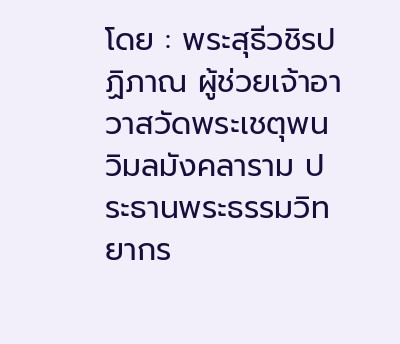โดย : พระสุธีวชิรปฏิภาณ ผู้ช่วยเจ้าอาวาสวัดพระเชตุพนวิมลมังคลาราม ประธานพระธรรมวิทยากร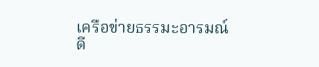เครือข่ายธรรมะอารมณ์ดี